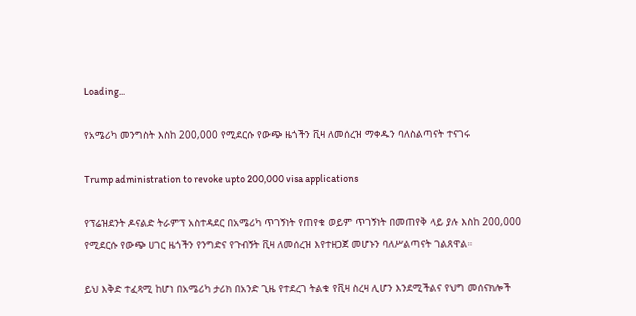Loading...

የአሜሪካ መንግስት እስከ 200,000 የሚደርሱ የውጭ ዜጎችን ቪዛ ለመሰረዝ ማቀዱን ባለስልጣናት ተናገሩ

Trump administration to revoke upto 200,000 visa applications

የፕሬዝደንት ዶናልድ ትራምፕ አስተዳደር በአሜሪካ ጥገኝነት የጠየቁ ወይም ጥገኝነት በመጠየቅ ላይ ያሉ እስከ 200,000 የሚደርሱ የውጭ ሀገር ዜጎችን የንግድና የጉብኝት ቪዛ ለመሰረዝ እየተዘጋጀ መሆኑን ባለሥልጣናት ገልጸዋል።

ይህ እቅድ ተፈጻሚ ከሆነ በአሜሪካ ታሪክ በአንድ ጊዜ የተደረገ ትልቁ የቪዛ ስረዛ ሊሆን እንደሚችልና የህግ መሰናክሎች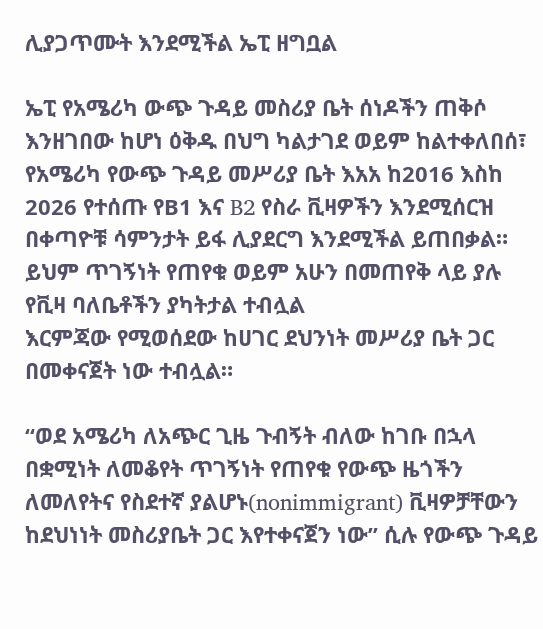ሊያጋጥሙት እንደሚችል ኤፒ ዘግቧል

ኤፒ የአሜሪካ ውጭ ጉዳይ መስሪያ ቤት ሰነዶችን ጠቅሶ እንዘገበው ከሆነ ዕቅዱ በህግ ካልታገደ ወይም ከልተቀለበሰ፣ የአሜሪካ የውጭ ጉዳይ መሥሪያ ቤት እአአ ከ2016 እስከ 2026 የተሰጡ የB1 እና B2 የስራ ቪዛዎችን እንደሚሰርዝ በቀጣዮቹ ሳምንታት ይፋ ሊያደርግ እንደሚችል ይጠበቃል። ይህም ጥገኝነት የጠየቁ ወይም አሁን በመጠየቅ ላይ ያሉ የቪዛ ባለቤቶችን ያካትታል ተብሏል
እርምጃው የሚወሰደው ከሀገር ደህንነት መሥሪያ ቤት ጋር በመቀናጀት ነው ተብሏል።

“ወደ አሜሪካ ለአጭር ጊዜ ጉብኝት ብለው ከገቡ በኋላ በቋሚነት ለመቆየት ጥገኝነት የጠየቁ የውጭ ዜጎችን ለመለየትና የስደተኛ ያልሆኑ(nonimmigrant) ቪዛዎቻቸውን ከደህነነት መስሪያቤት ጋር እየተቀናጀን ነው” ሲሉ የውጭ ጉዳይ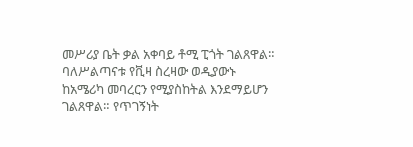መሥሪያ ቤት ቃል አቀባይ ቶሚ ፒጎት ገልጸዋል።
ባለሥልጣናቱ የቪዛ ስረዛው ወዲያውኑ ከአሜሪካ መባረርን የሚያስከትል እንደማይሆን ገልጸዋል። የጥገኝነት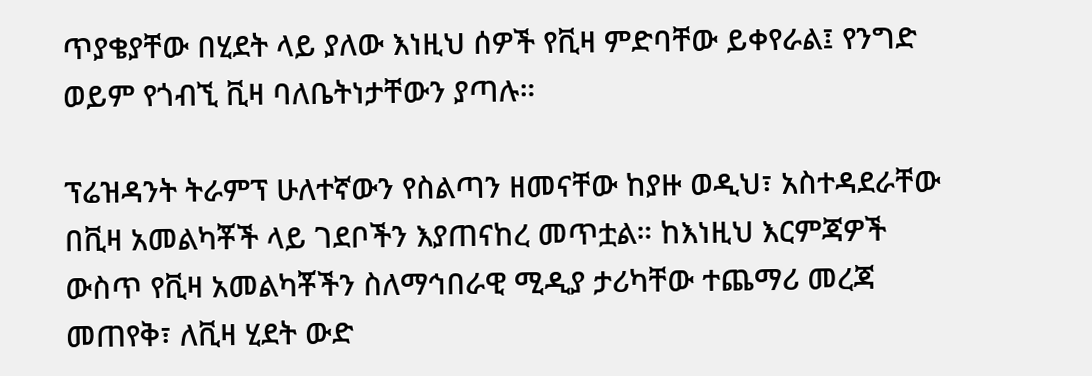ጥያቄያቸው በሂደት ላይ ያለው እነዚህ ሰዎች የቪዛ ምድባቸው ይቀየራል፤ የንግድ ወይም የጎብኚ ቪዛ ባለቤትነታቸውን ያጣሉ።

ፕሬዝዳንት ትራምፕ ሁለተኛውን የስልጣን ዘመናቸው ከያዙ ወዲህ፣ አስተዳደራቸው በቪዛ አመልካቾች ላይ ገደቦችን እያጠናከረ መጥቷል። ከእነዚህ እርምጃዎች ውስጥ የቪዛ አመልካቾችን ስለማኅበራዊ ሚዲያ ታሪካቸው ተጨማሪ መረጃ መጠየቅ፣ ለቪዛ ሂደት ውድ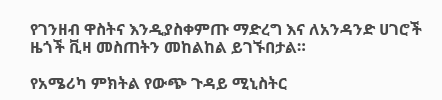የገንዘብ ዋስትና እንዲያስቀምጡ ማድረግ እና ለአንዳንድ ሀገሮች ዜጎች ቪዛ መስጠትን መከልከል ይገኙበታል።

የአሜሪካ ምክትል የውጭ ጉዳይ ሚኒስትር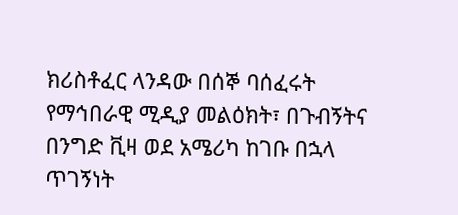ክሪስቶፈር ላንዳው በሰኞ ባሰፈሩት የማኅበራዊ ሚዲያ መልዕክት፣ በጉብኝትና በንግድ ቪዛ ወደ አሜሪካ ከገቡ በኋላ ጥገኝነት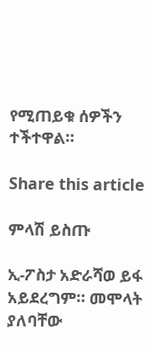የሚጠይቁ ሰዎችን ተችተዋል።

Share this article

ምላሽ ይስጡ

ኢ-ፖስታ አድራሻወ ይፋ አይደረግም። መሞላት ያለባቸው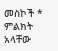መስኮች * ምልክት አላቸው